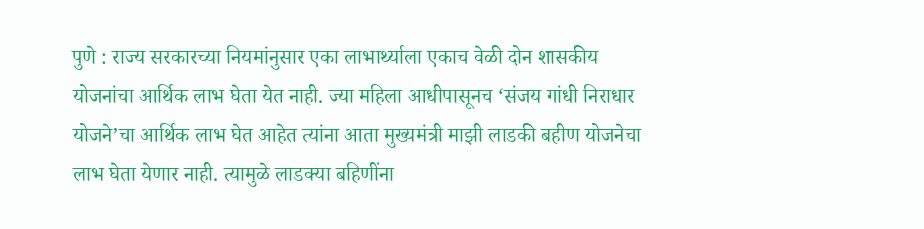पुणे : राज्य सरकारच्या नियमांनुसार एका लाभार्थ्याला एकाच वेळी दोन शासकीय योजनांचा आर्थिक लाभ घेता येत नाही. ज्या महिला आधीपासूनच ‘संजय गांधी निराधार योजने’चा आर्थिक लाभ घेत आहेत त्यांना आता मुख्यमंत्री माझी लाडकी बहीण योजनेचा लाभ घेता येणार नाही. त्यामुळे लाडक्या बहिणींना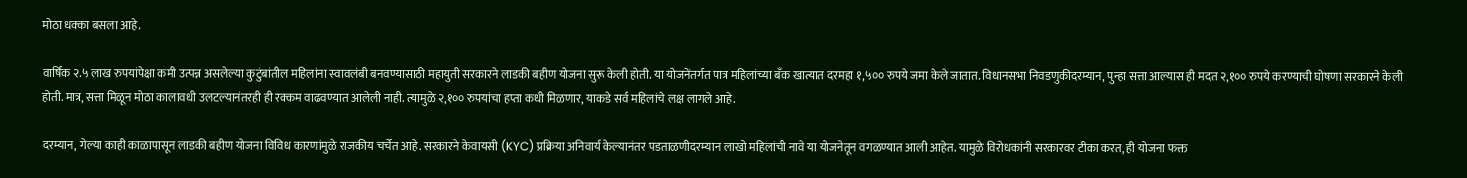मोठा धक्का बसला आहे.

वार्षिक २.५ लाख रुपयांपेक्षा कमी उत्पन्न असलेल्या कुटुंबांतील महिलांना स्वावलंबी बनवण्यासाठी महायुती सरकारने लाडकी बहीण योजना सुरू केली होती. या योजनेंतर्गत पात्र महिलांच्या बँक खात्यात दरमहा १,५०० रुपये जमा केले जातात. विधानसभा निवडणुकीदरम्यान, पुन्हा सत्ता आल्यास ही मदत २,१०० रुपये करण्याची घोषणा सरकारने केली होती. मात्र, सत्ता मिळून मोठा कालावधी उलटल्यानंतरही ही रक्कम वाढवण्यात आलेली नाही. त्यामुळे २,१०० रुपयांचा हप्ता कधी मिळणार, याकडे सर्व महिलांचे लक्ष लागले आहे.

दरम्यान, गेल्या काही काळापासून लाडकी बहीण योजना विविध कारणांमुळे राजकीय चर्चेत आहे. सरकारने केवायसी (KYC) प्रक्रिया अनिवार्य केल्यानंतर पडताळणीदरम्यान लाखो महिलांची नावे या योजनेतून वगळण्यात आली आहेत. यामुळे विरोधकांनी सरकारवर टीका करत, ही योजना फक्त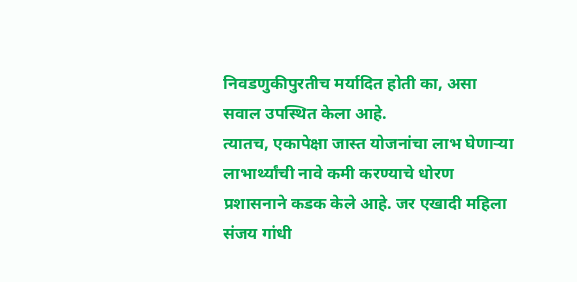निवडणुकीपुरतीच मर्यादित होती का, असा सवाल उपस्थित केला आहे.
त्यातच, एकापेक्षा जास्त योजनांचा लाभ घेणाऱ्या लाभार्थ्यांची नावे कमी करण्याचे धोरण प्रशासनाने कडक केले आहे. जर एखादी महिला संजय गांधी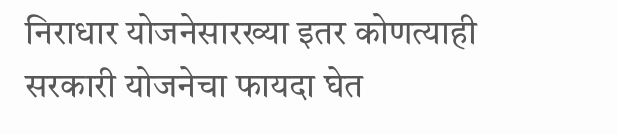निराधार योजनेसारख्या इतर कोणत्याही सरकारी योजनेचा फायदा घेत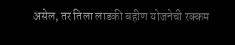असेल, तर तिला लाडकी बहीण योजनेची रक्कम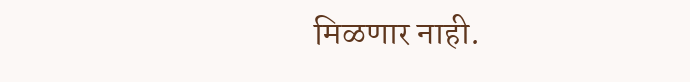मिळणार नाही.